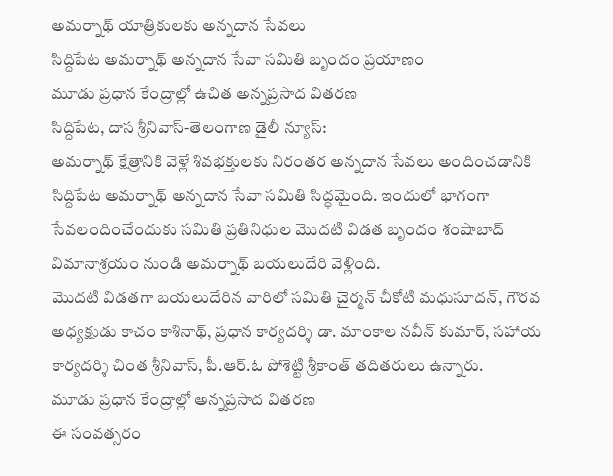అమర్నాథ్ యాత్రికులకు అన్నదాన సేవలు
సిద్దిపేట అమర్నాథ్ అన్నదాన సేవా సమితి బృందం ప్రయాణం
మూడు ప్రధాన కేంద్రాల్లో ఉచిత అన్నప్రసాద వితరణ
సిద్దిపేట, దాస శ్రీనివాస్-తెలంగాణ డైలీ న్యూస్:
అమర్నాథ్ క్షేత్రానికి వెళ్లే శివభక్తులకు నిరంతర అన్నదాన సేవలు అందించడానికి సిద్దిపేట అమర్నాథ్ అన్నదాన సేవా సమితి సిద్ధమైంది. ఇందులో భాగంగా సేవలందించేందుకు సమితి ప్రతినిధుల మొదటి విడత బృందం శంషాబాద్ విమానాశ్రయం నుండి అమర్నాథ్ బయలుదేరి వెళ్లింది.
మొదటి విడతగా బయలుదేరిన వారిలో సమితి చైర్మన్ చీకోటి మధుసూదన్, గౌరవ అధ్యక్షుడు కాచం కాశినాథ్, ప్రధాన కార్యదర్శి డా. మాంకాల నవీన్ కుమార్, సహాయ కార్యదర్శి చింత శ్రీనివాస్, పీ.ఆర్.ఓ పోశెట్టి శ్రీకాంత్ తదితరులు ఉన్నారు.
మూడు ప్రధాన కేంద్రాల్లో అన్నప్రసాద వితరణ
ఈ సంవత్సరం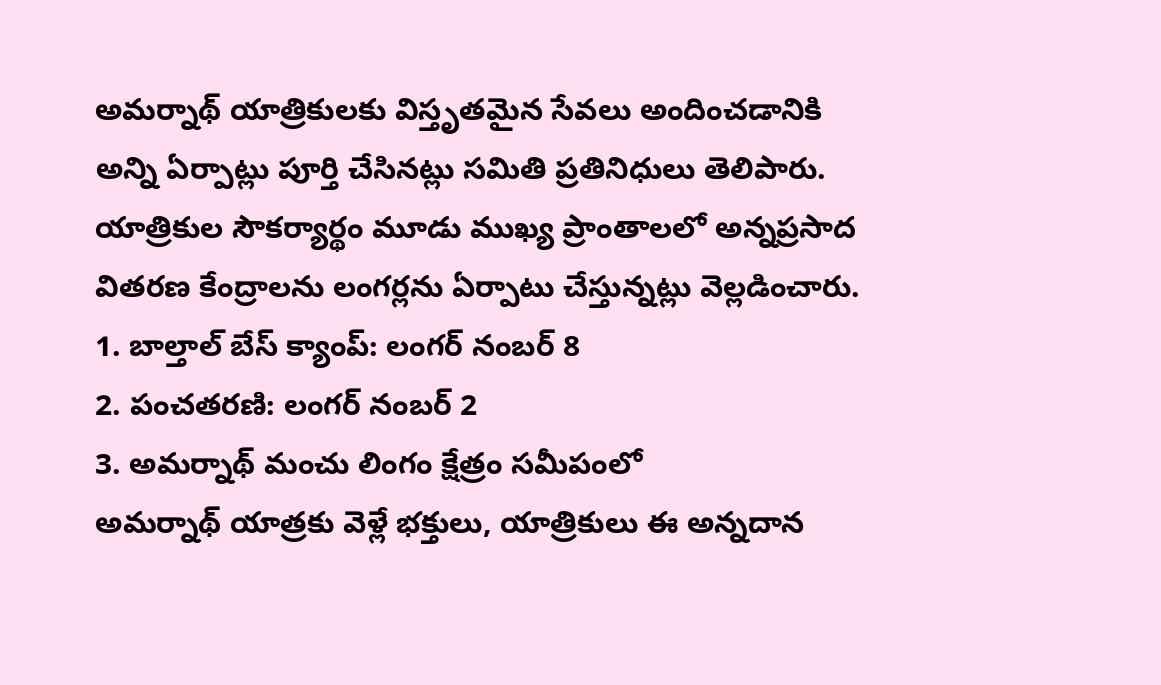అమర్నాథ్ యాత్రికులకు విస్తృతమైన సేవలు అందించడానికి అన్ని ఏర్పాట్లు పూర్తి చేసినట్లు సమితి ప్రతినిధులు తెలిపారు. యాత్రికుల సౌకర్యార్థం మూడు ముఖ్య ప్రాంతాలలో అన్నప్రసాద వితరణ కేంద్రాలను లంగర్లను ఏర్పాటు చేస్తున్నట్లు వెల్లడించారు.
1. బాల్తాల్ బేస్ క్యాంప్: లంగర్ నంబర్ 8
2. పంచతరణి: లంగర్ నంబర్ 2
3. అమర్నాథ్ మంచు లింగం క్షేత్రం సమీపంలో
అమర్నాథ్ యాత్రకు వెళ్లే భక్తులు, యాత్రికులు ఈ అన్నదాన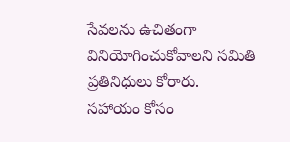సేవలను ఉచితంగా వినియోగించుకోవాలని సమితి ప్రతినిధులు కోరారు.
సహాయం కోసం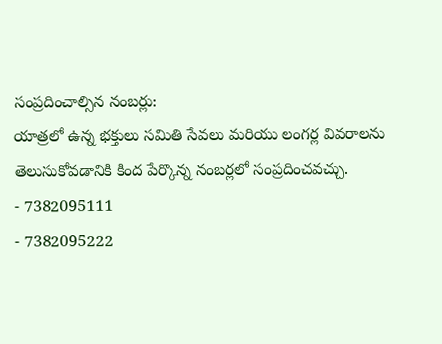సంప్రదించాల్సిన నంబర్లు:
యాత్రలో ఉన్న భక్తులు సమితి సేవలు మరియు లంగర్ల వివరాలను తెలుసుకోవడానికి కింద పేర్కొన్న నంబర్లలో సంప్రదించవచ్చు.
- 7382095111
- 7382095222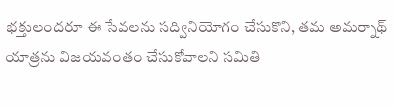భక్తులందరూ ఈ సేవలను సద్వినియోగం చేసుకొని, తమ అమర్నాథ్ యాత్రను విజయవంతం చేసుకోవాలని సమితి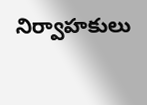నిర్వాహకులు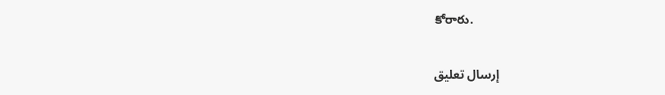కోరారు.

إرسال تعليق